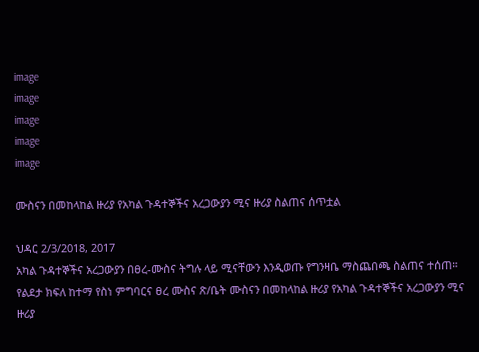image
image
image
image
image

ሙስናን በመከላከል ዙሪያ የአካል ጉዳተኞችና አረጋውያን ሚና ዙሪያ ስልጠና ሰጥቷል

ህዳር 2/3/2018, 2017
አካል ጉዳተኞችና አረጋውያን በፀረ-ሙስና ትግሉ ላይ ሚናቸውን እንዲወጡ የግንዛቤ ማስጨበጫ ስልጠና ተሰጠ። የልደታ ክፍለ ከተማ የስነ ምግባርና ፀረ ሙስና ጽ/ቤት ሙስናን በመከላከል ዙሪያ የአካል ጉዳተኞችና አረጋውያን ሚና ዙሪያ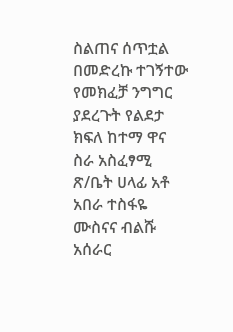ስልጠና ሰጥቷል በመድረኩ ተገኝተው የመክፈቻ ንግግር ያደረጉት የልደታ ክፍለ ከተማ ዋና ስራ አስፈፃሚ ጽ/ቤት ሀላፊ አቶ አበራ ተስፋዬ ሙስናና ብልሹ አሰራር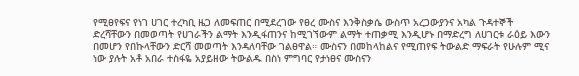የሚፀየፍና የነገ ሀገር ተረካቢ ዜጋ ለመፍጠር በሚደረገው የፀረ ሙስና እንቅስቃሴ ውስጥ አረጋውያንና አካል ጉዳተኞች ድረሻቸውን በመወጣት የሀገራችን ልማት እንዲፋጠንና ከሚገኘውም ልማት ተጠቃሚ እንዲሆኑ በማድረግ ለሀገርቱ ራዕይ እውን በመሆን የበኩላቸውን ድርሻ መወጣት እንዳለባቸው ገልፀዋል። ሙስናን በመከላከልና የሚጠየፍ ትውልድ ማፍራት የሁሉም ሚና ነው ያሉት አቶ አበራ ተስፋዬ አያይዘው ትውልዱ በስነ ምግባር የታነፀና ሙስናን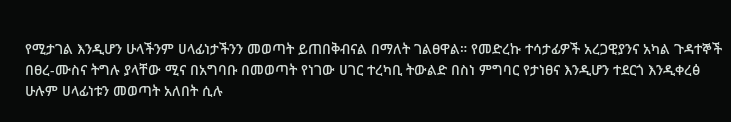የሚታገል እንዲሆን ሁላችንም ሀላፊነታችንን መወጣት ይጠበቅብናል በማለት ገልፀዋል። የመድረኩ ተሳታፊዎች አረጋዊያንና አካል ጉዳተኞች በፀረ-ሙስና ትግሉ ያላቸው ሚና በአግባቡ በመወጣት የነገው ሀገር ተረካቢ ትውልድ በስነ ምግባር የታነፀና እንዲሆን ተደርጎ እንዲቀረፅ ሁሉም ሀላፊነቱን መወጣት አለበት ሲሉ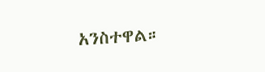አንስተዋል።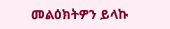መልዕክትዎን ይላኩ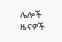ሌሎች ዜናዎች